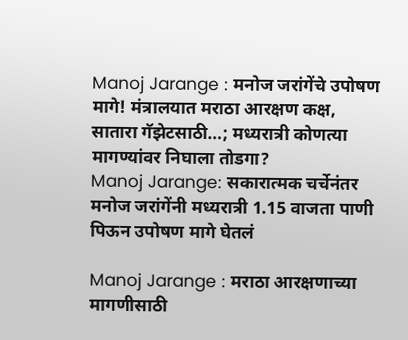Manoj Jarange : मनोज जरांगेंचे उपोषण मागे! मंत्रालयात मराठा आरक्षण कक्ष, सातारा गॅझेटसाठी…; मध्यरात्री कोणत्या मागण्यांवर निघाला तोडगा?
Manoj Jarange: सकारात्मक चर्चेनंतर मनोज जरांगेंनी मध्यरात्री 1.15 वाजता पाणी पिऊन उपोषण मागे घेतलं

Manoj Jarange : मराठा आरक्षणाच्या मागणीसाठी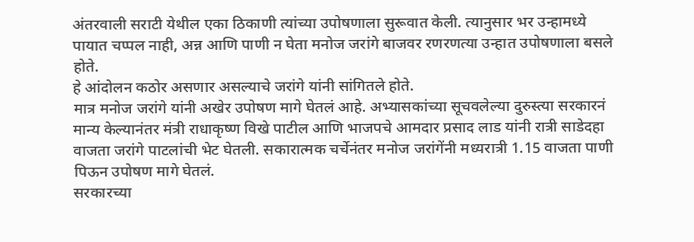अंतरवाली सराटी येथील एका ठिकाणी त्यांच्या उपोषणाला सुरूवात केली. त्यानुसार भर उन्हामध्ये पायात चप्पल नाही, अन्न आणि पाणी न घेता मनोज जरांगे बाजवर रणरणत्या उन्हात उपोषणाला बसले होते.
हे आंदोलन कठोर असणार असल्याचे जरांगे यांनी सांगितले होते.
मात्र मनोज जरांगे यांनी अखेर उपोषण मागे घेतलं आहे. अभ्यासकांच्या सूचवलेल्या दुरुस्त्या सरकारनं मान्य केल्यानंतर मंत्री राधाकृष्ण विखे पाटील आणि भाजपचे आमदार प्रसाद लाड यांनी रात्री साडेदहा वाजता जरांगे पाटलांची भेट घेतली. सकारात्मक चर्चेनंतर मनोज जरांगेंनी मध्यरात्री 1.15 वाजता पाणी पिऊन उपोषण मागे घेतलं.
सरकारच्या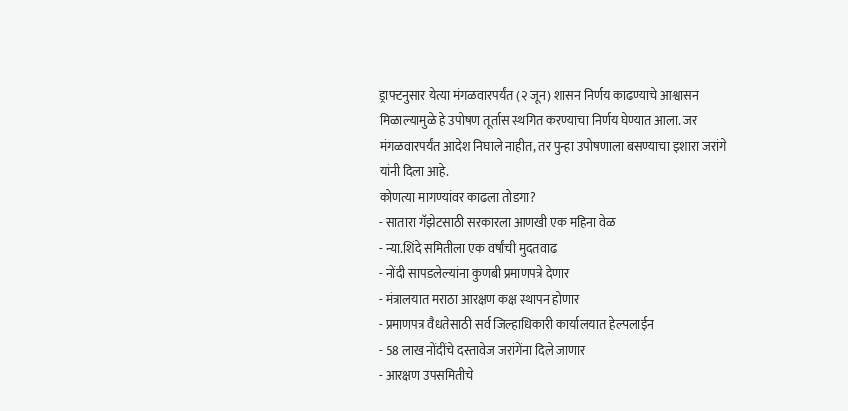ड्राफ्टनुसार येत्या मंगळवारपर्यंत (२ जून) शासन निर्णय काढण्याचे आश्वासन मिळाल्यामुळे हे उपोषण तूर्तास स्थगित करण्याचा निर्णय घेण्यात आला. जर मंगळवारपर्यंत आदेश निघाले नाहीत, तर पुन्हा उपोषणाला बसण्याचा इशारा जरांगे यांनी दिला आहे.
कोणत्या मागण्यांवर काढला तोडगा?
- सातारा गॅझेटसाठी सरकारला आणखी एक महिना वेळ
- न्या.शिंदे समितीला एक वर्षांची मुदतवाढ
- नोंदी सापडलेल्यांना कुणबी प्रमाणपत्रे देणार
- मंत्रालयात मराठा आरक्षण कक्ष स्थापन होणार
- प्रमाणपत्र वैधतेसाठी सर्व जिल्हाधिकारी कार्यालयात हेल्पलाईन
- 58 लाख नोंदींचे दस्तावेज जरांगेंना दिले जाणार
- आरक्षण उपसमितीचे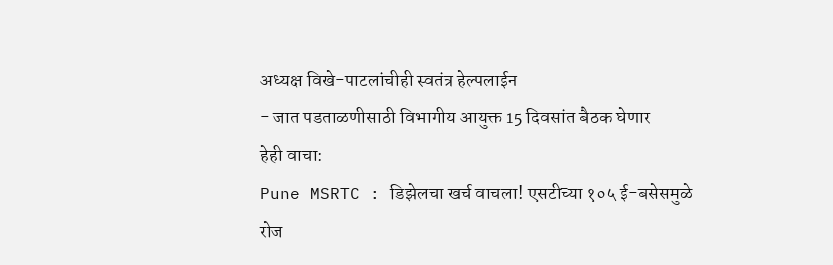अध्यक्ष विखे-पाटलांचीही स्वतंत्र हेल्पलाईन
- जात पडताळणीसाठी विभागीय आयुक्त 15 दिवसांत बैठक घेणार
हेही वाचा:
Pune MSRTC : डिझेलचा खर्च वाचला! एसटीच्या १०५ ई-बसेसमुळे रोज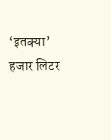‘इतक्या’ हजार लिटर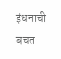इंधनाची बचत